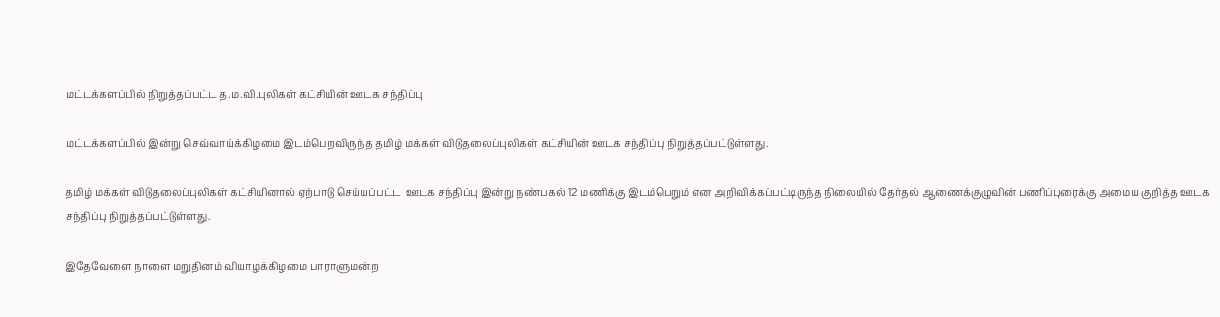மட்டக்களப்பில் நிறுத்தப்பட்ட த.ம.வி.புலிகள் கட்சியின் ஊடக சந்திப்பு

மட்டக்களப்பில் இன்று செவ்வாய்க்கிழமை இடம்பெறவிருந்த தமிழ் மக்கள் விடுதலைப்புலிகள் கட்சியின் ஊடக சந்திப்பு நிறுத்தப்பட்டுள்ளது.

தமிழ் மக்கள் விடுதலைப்புலிகள் கட்சியினால் ஏற்பாடு செய்யப்பட்ட  ஊடக சந்திப்பு இன்று நண்பகல் 12 மணிக்கு இடம்பெறும் என அறிவிக்கப்பட்டிருந்த நிலையில் தேர்தல் ஆணைக்குழுவின் பணிப்புரைக்கு அமைய குறித்த ஊடக சந்திப்பு நிறுத்தப்பட்டுள்ளது.

இதேவேளை நாளை மறுதினம் வியாழக்கிழமை பாராளுமன்ற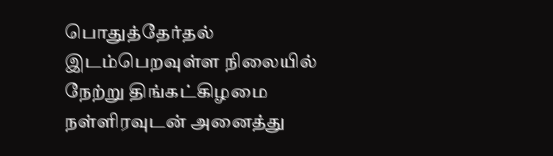பொதுத்தேர்தல் இடம்பெறவுள்ள நிலையில் நேற்று திங்கட்கிழமை நள்ளிரவுடன் அனைத்து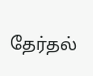தேர்தல்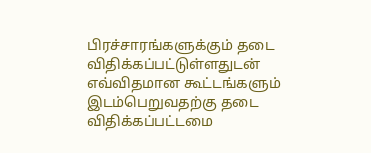பிரச்சாரங்களுக்கும் தடை விதிக்கப்பட்டுள்ளதுடன் எவ்விதமான கூட்டங்களும் இடம்பெறுவதற்கு தடை விதிக்கப்பட்டமை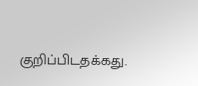குறிப்பிடதக்கது.